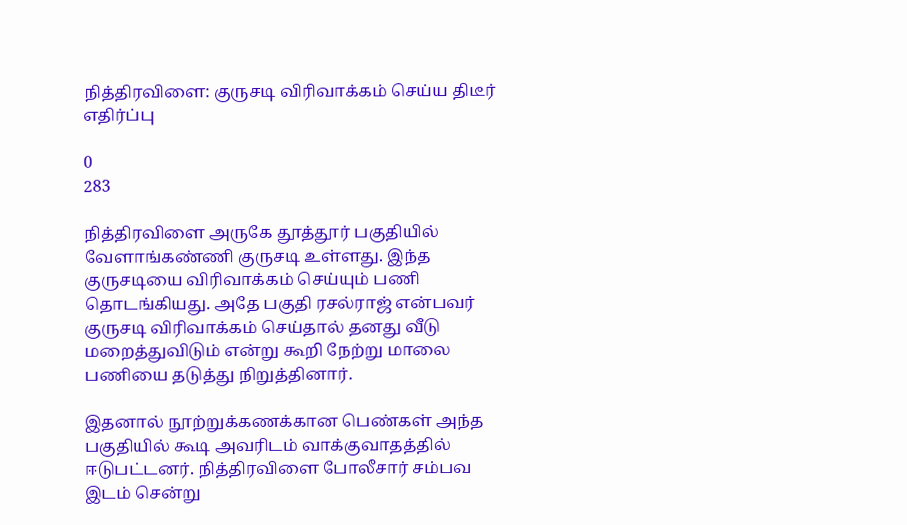நித்திரவிளை: குருசடி விரிவாக்கம் செய்ய திடீர் எதிர்ப்பு

0
283

நித்திரவிளை அருகே தூத்தூர் பகுதியில் வேளாங்கண்ணி குருசடி உள்ளது. இந்த குருசடியை விரிவாக்கம் செய்யும் பணி தொடங்கியது. அதே பகுதி ரசல்ராஜ் என்பவர் குருசடி விரிவாக்கம் செய்தால் தனது வீடு மறைத்துவிடும் என்று கூறி நேற்று மாலை பணியை தடுத்து நிறுத்தினார்.

இதனால் நூற்றுக்கணக்கான பெண்கள் அந்த பகுதியில் கூடி அவரிடம் வாக்குவாதத்தில் ஈடுபட்டனர். நித்திரவிளை போலீசார் சம்பவ இடம் சென்று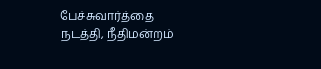பேச்சுவார்த்தை நடத்தி, நீதிமன்றம்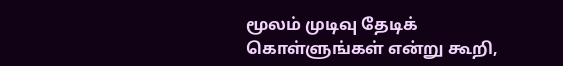மூலம் முடிவு தேடிக் கொள்ளுங்கள் என்று கூறி,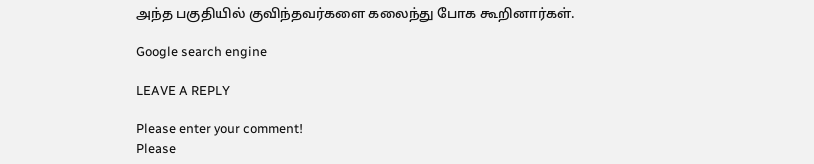அந்த பகுதியில் குவிந்தவர்களை கலைந்து போக கூறினார்கள்.

Google search engine

LEAVE A REPLY

Please enter your comment!
Please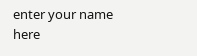enter your name here